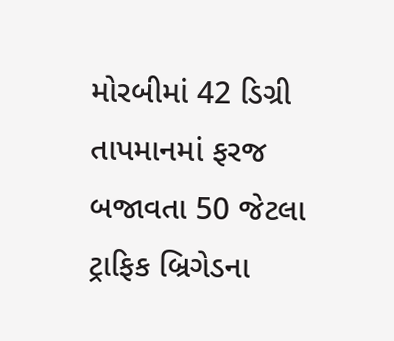મોરબીમાં 42 ડિગ્રી તાપમાનમાં ફરજ બજાવતા 50 જેટલા ટ્રાફિક બ્રિગેડના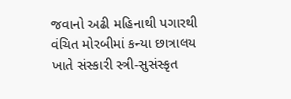જવાનો અઢી મહિનાથી પગારથી વંચિત મોરબીમાં કન્યા છાત્રાલય ખાતે સંસ્કારી સ્ત્રી-સુસંસ્કૃત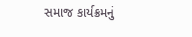સમાજ કાર્યક્રમનું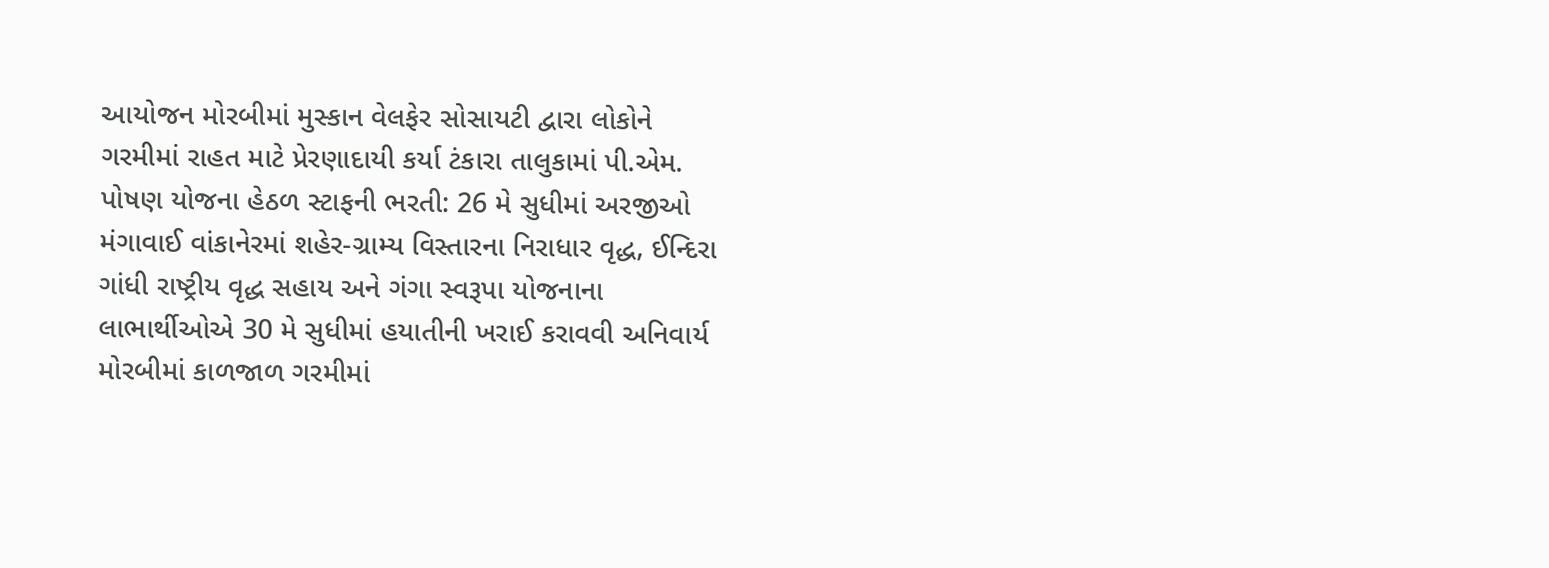આયોજન મોરબીમાં મુસ્કાન વેલફેર સોસાયટી દ્વારા લોકોને ગરમીમાં રાહત માટે પ્રેરણાદાયી કર્યા ટંકારા તાલુકામાં પી.એમ. પોષણ યોજના હેઠળ સ્ટાફની ભરતી: 26 મે સુધીમાં અરજીઓ મંગાવાઈ વાંકાનેરમાં શહેર-ગ્રામ્ય વિસ્તારના નિરાધાર વૃદ્ધ, ઈન્દિરા ગાંધી રાષ્ટ્રીય વૃદ્ધ સહાય અને ગંગા સ્વરૂપા યોજનાના લાભાર્થીઓએ 30 મે સુધીમાં હયાતીની ખરાઈ કરાવવી અનિવાર્ય મોરબીમાં કાળજાળ ગરમીમાં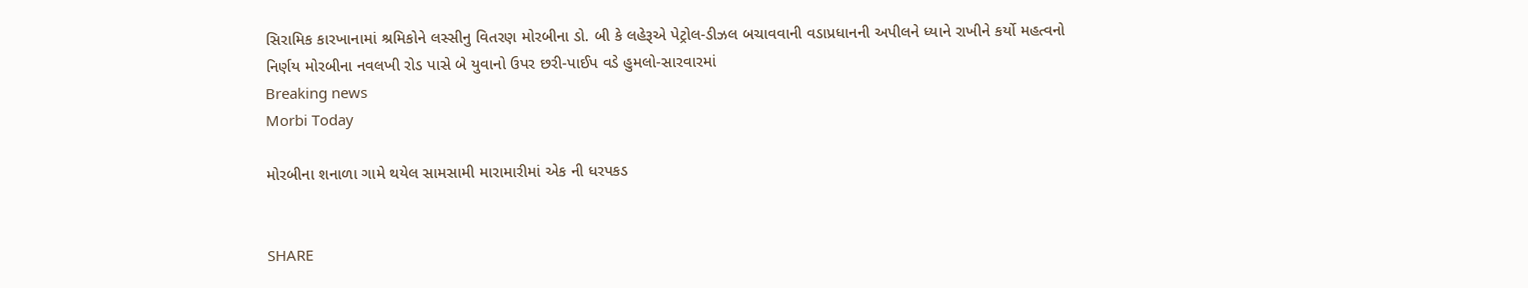સિરામિક કારખાનામાં શ્રમિકોને લસ્સીનુ વિતરણ મોરબીના ડો. બી કે લહેરૂએ પેટ્રોલ-ડીઝલ બચાવવાની વડાપ્રધાનની અપીલને ધ્યાને રાખીને કર્યો મહત્વનો નિર્ણય મોરબીના નવલખી રોડ પાસે બે યુવાનો ઉપર છરી-પાઈપ વડે હુમલો-સારવારમાં
Breaking news
Morbi Today

મોરબીના શનાળા ગામે થયેલ સામસામી મારામારીમાં એક ની ધરપકડ


SHARE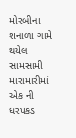મોરબીના શનાળા ગામે થયેલ સામસામી મારામારીમાં એક ની ધરપકડ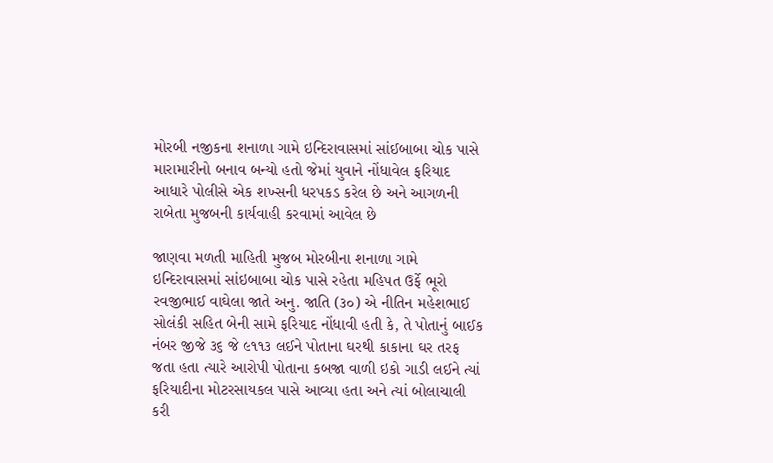મોરબી નજીકના શનાળા ગામે ઇન્દિરાવાસમાં સાંઈબાબા ચોક પાસે મારામારીનો બનાવ બન્યો હતો જેમાં યુવાને નોંધાવેલ ફરિયાદ આધારે પોલીસે એક શખ્સની ધરપકડ કરેલ છે અને આગળની રાબેતા મુજબની કાર્યવાહી કરવામાં આવેલ છે

જાણવા મળતી માહિતી મુજબ મોરબીના શનાળા ગામે ઇન્દિરાવાસમાં સાંઇબાબા ચોક પાસે રહેતા મહિપત ઉર્ફે ભૂરો રવજીભાઈ વાઘેલા જાતે અનુ. જાતિ (૩૦) એ નીતિન મહેશભાઈ સોલંકી સહિત બેની સામે ફરિયાદ નોંધાવી હતી કે, તે પોતાનું બાઈક નંબર જીજે ૩૬ જે ૯૧૧૩ લઈને પોતાના ઘરથી કાકાના ઘર તરફ જતા હતા ત્યારે આરોપી પોતાના કબજા વાળી ઇકો ગાડી લઈને ત્યાં ફરિયાદીના મોટરસાયકલ પાસે આવ્યા હતા અને ત્યાં બોલાચાલી કરી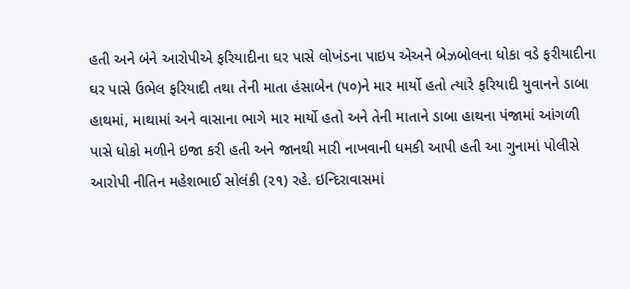હતી અને બંને આરોપીએ ફરિયાદીના ઘર પાસે લોખંડના પાઇપ એઅને બેઝબોલના ધોકા વડે ફરીયાદીના ઘર પાસે ઉભેલ ફરિયાદી તથા તેની માતા હંસાબેન (૫૦)ને માર માર્યો હતો ત્યારે ફરિયાદી યુવાનને ડાબા હાથમાં, માથામાં અને વાસાના ભાગે માર માર્યો હતો અને તેની માતાને ડાબા હાથના પંજામાં આંગળી પાસે ધોકો મળીને ઇજા કરી હતી અને જાનથી મારી નાખવાની ધમકી આપી હતી આ ગુનામાં પોલીસે આરોપી નીતિન મહેશભાઈ સોલંકી (૨૧) રહે. ઇન્દિરાવાસમાં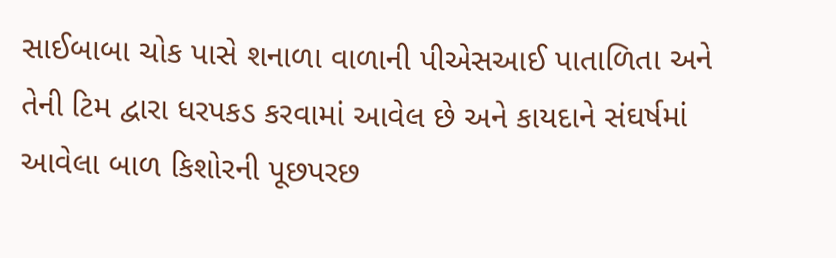સાઈબાબા ચોક પાસે શનાળા વાળાની પીએસઆઈ પાતાળિતા અને તેની ટિમ દ્વારા ધરપકડ કરવામાં આવેલ છે અને કાયદાને સંઘર્ષમાં આવેલા બાળ કિશોરની પૂછપરછ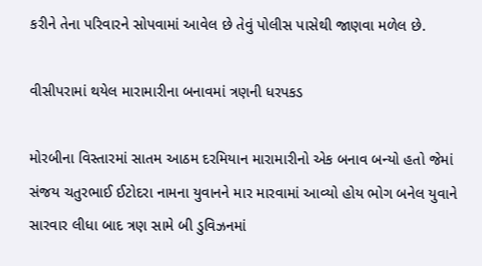કરીને તેના પરિવારને સોપવામાં આવેલ છે તેવું પોલીસ પાસેથી જાણવા મળેલ છે.

વીસીપરામાં થયેલ મારામારીના બનાવમાં ત્રણની ધરપકડ

મોરબીના વિસ્તારમાં સાતમ આઠમ દરમિયાન મારામારીનો એક બનાવ બન્યો હતો જેમાં સંજય ચતુરભાઈ ઈટોદરા નામના યુવાનને માર મારવામાં આવ્યો હોય ભોગ બનેલ યુવાને સારવાર લીધા બાદ ત્રણ સામે બી ડુવિઝનમાં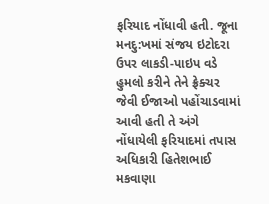ફરિયાદ નોંધાવી હતી. જૂના મનદુ:ખમાં સંજય ઇટોદરા ઉપર લાકડી-પાઇપ વડે હુમલો કરીને તેને ફ્રેક્ચર જેવી ઈજાઓ પહોંચાડવામાં આવી હતી તે અંગે નોંધાયેલી ફરિયાદમાં તપાસ અધિકારી હિતેશભાઈ મકવાણા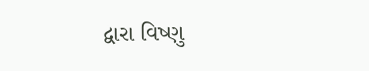દ્વારા વિષ્ણુ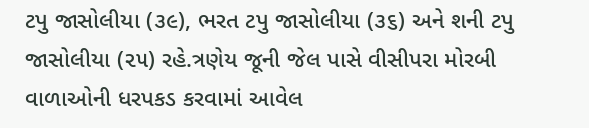ટપુ જાસોલીયા (૩૯), ભરત ટપુ જાસોલીયા (૩૬) અને શની ટપુ જાસોલીયા (૨૫) રહે.ત્રણેય જૂની જેલ પાસે વીસીપરા મોરબી વાળાઓની ધરપકડ કરવામાં આવેલ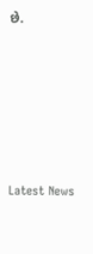છે.






Latest News